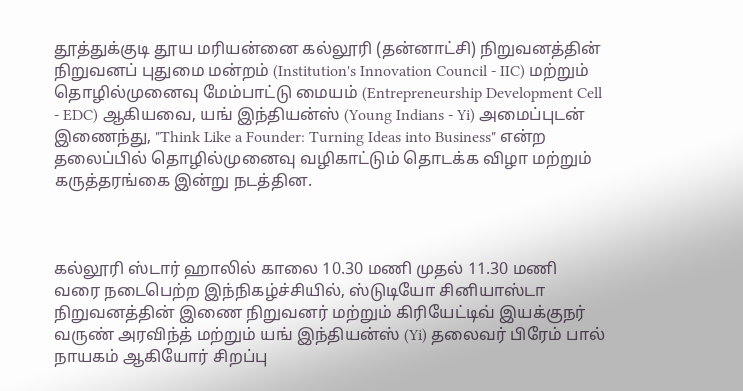தூத்துக்குடி தூய மரியன்னை கல்லூரி (தன்னாட்சி) நிறுவனத்தின் நிறுவனப் புதுமை மன்றம் (Institution's Innovation Council - IIC) மற்றும் தொழில்முனைவு மேம்பாட்டு மையம் (Entrepreneurship Development Cell - EDC) ஆகியவை, யங் இந்தியன்ஸ் (Young Indians - Yi) அமைப்புடன் இணைந்து, "Think Like a Founder: Turning Ideas into Business" என்ற தலைப்பில் தொழில்முனைவு வழிகாட்டும் தொடக்க விழா மற்றும் கருத்தரங்கை இன்று நடத்தின.



கல்லூரி ஸ்டார் ஹாலில் காலை 10.30 மணி முதல் 11.30 மணி வரை நடைபெற்ற இந்நிகழ்ச்சியில், ஸ்டுடியோ சினியாஸ்டா நிறுவனத்தின் இணை நிறுவனர் மற்றும் கிரியேட்டிவ் இயக்குநர் வருண் அரவிந்த் மற்றும் யங் இந்தியன்ஸ் (Yi) தலைவர் பிரேம் பால் நாயகம் ஆகியோர் சிறப்பு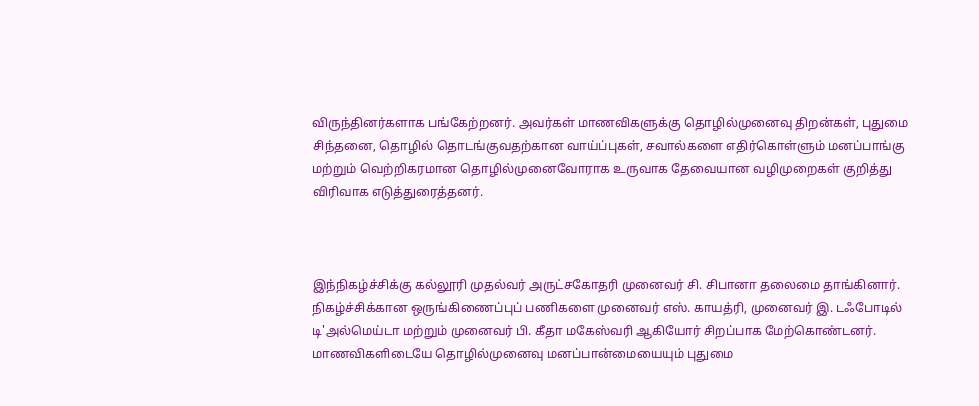விருந்தினர்களாக பங்கேற்றனர். அவர்கள் மாணவிகளுக்கு தொழில்முனைவு திறன்கள், புதுமை சிந்தனை, தொழில் தொடங்குவதற்கான வாய்ப்புகள், சவால்களை எதிர்கொள்ளும் மனப்பாங்கு மற்றும் வெற்றிகரமான தொழில்முனைவோராக உருவாக தேவையான வழிமுறைகள் குறித்து விரிவாக எடுத்துரைத்தனர்.



இந்நிகழ்ச்சிக்கு கல்லூரி முதல்வர் அருட்சகோதரி முனைவர் சி. சிபானா தலைமை தாங்கினார். நிகழ்ச்சிக்கான ஒருங்கிணைப்புப் பணிகளை முனைவர் எஸ். காயத்ரி, முனைவர் இ. டஃபோடில் டி'அல்மெய்டா மற்றும் முனைவர் பி. கீதா மகேஸ்வரி ஆகியோர் சிறப்பாக மேற்கொண்டனர். மாணவிகளிடையே தொழில்முனைவு மனப்பான்மையையும் புதுமை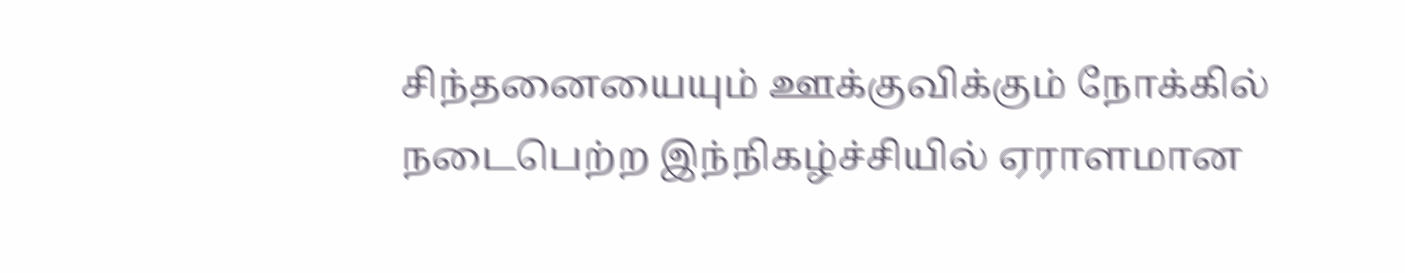சிந்தனையையும் ஊக்குவிக்கும் நோக்கில் நடைபெற்ற இந்நிகழ்ச்சியில் ஏராளமான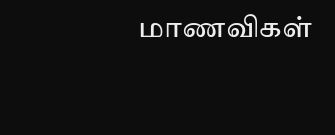மாணவிகள்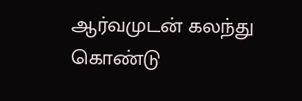ஆர்வமுடன் கலந்து கொண்டு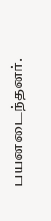பயனடைந்தனர்.